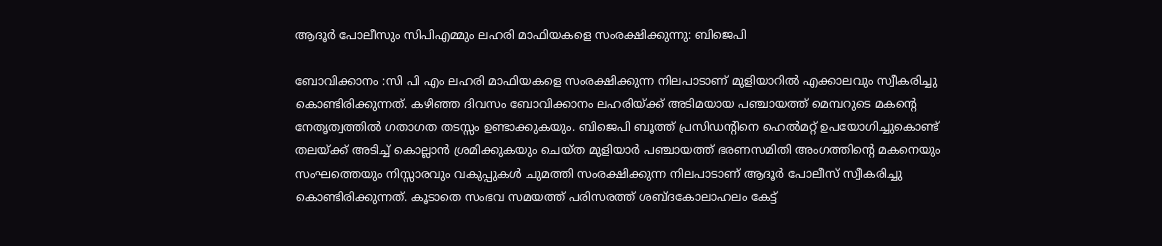ആദൂര്‍ പോലീസും സിപിഎമ്മും ലഹരി മാഫിയകളെ സംരക്ഷിക്കുന്നു: ബിജെപി

ബോവിക്കാനം :സി പി എം ലഹരി മാഫിയകളെ സംരക്ഷിക്കുന്ന നിലപാടാണ് മുളിയാറില്‍ എക്കാലവും സ്വീകരിച്ചു കൊണ്ടിരിക്കുന്നത്. കഴിഞ്ഞ ദിവസം ബോവിക്കാനം ലഹരിയ്ക്ക് അടിമയായ പഞ്ചായത്ത് മെമ്പറുടെ മകന്റെ നേതൃത്വത്തില്‍ ഗതാഗത തടസ്സം ഉണ്ടാക്കുകയും. ബിജെപി ബൂത്ത് പ്രസിഡന്റിനെ ഹെല്‍മറ്റ് ഉപയോഗിച്ചുകൊണ്ട് തലയ്ക്ക് അടിച്ച് കൊല്ലാന്‍ ശ്രമിക്കുകയും ചെയ്ത മുളിയാര്‍ പഞ്ചായത്ത് ഭരണസമിതി അംഗത്തിന്റെ മകനെയും സംഘത്തെയും നിസ്സാരവും വകുപ്പുകള്‍ ചുമത്തി സംരക്ഷിക്കുന്ന നിലപാടാണ് ആദൂര്‍ പോലീസ് സ്വീകരിച്ചു കൊണ്ടിരിക്കുന്നത്. കൂടാതെ സംഭവ സമയത്ത് പരിസരത്ത് ശബ്ദകോലാഹലം കേട്ട്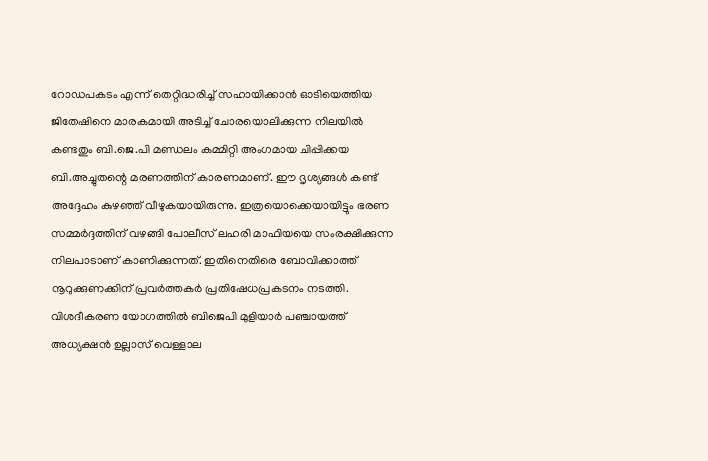റോഡപകടം എന്ന് തെറ്റിദ്ധരിച്ച് സഹായിക്കാന്‍ ഓടിയെത്തിയ ജിതേഷിനെ മാരകമായി അടിച്ച് ചോരയൊലിക്കുന്ന നിലയില്‍ കണ്ടതും ബി.ജെ.പി മണ്ഡലം കമ്മിറ്റി അംഗമായ ചിപ്പിക്കയ ബി.അച്ചുതന്റെ മരണത്തിന് കാരണമാണ്. ഈ ദൃശ്യങ്ങള്‍ കണ്ട് അദ്ദേഹം കുഴഞ്ഞ് വീഴുകയായിരുന്നു. ഇത്രയൊക്കെയായിട്ടും ഭരണ സമ്മര്‍ദ്ദത്തിന് വഴങ്ങി പോലീസ് ലഹരി മാഫിയയെ സംരക്ഷിക്കുന്ന നിലപാടാണ് കാണിക്കുന്നത്. ഇതിനെതിരെ ബോവിക്കാത്ത് നൂറുക്കുണക്കിന് പ്രവര്‍ത്തകര്‍ പ്രതിഷേധപ്രകടനം നടത്തി. വിശദീകരണ യോഗത്തില്‍ ബിജെപി മുളിയാര്‍ പഞ്ചായത്ത് അധ്യക്ഷന്‍ ഉല്ലാസ് വെള്ളാല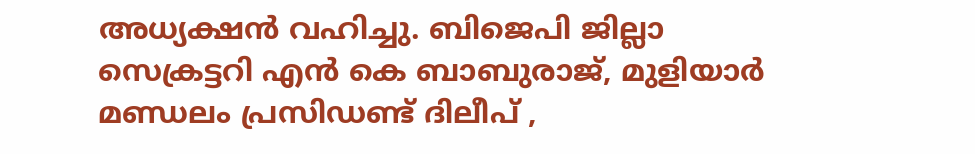അധ്യക്ഷന്‍ വഹിച്ചു. ബിജെപി ജില്ലാ സെക്രട്ടറി എന്‍ കെ ബാബുരാജ്, മുളിയാര്‍ മണ്ഡലം പ്രസിഡണ്ട് ദിലീപ് ,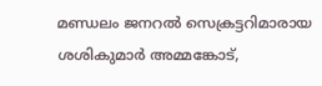മണ്ഡലം ജനറല്‍ സെക്രട്ടറിമാരായ ശശികുമാര്‍ അമ്മങ്കോട്,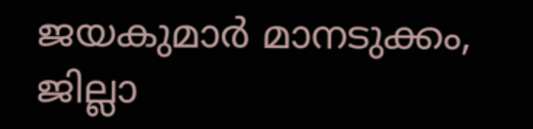ജയകുമാര്‍ മാനടുക്കം, ജില്ലാ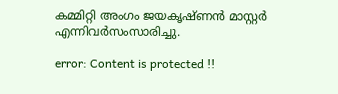കമ്മിറ്റി അംഗം ജയകൃഷ്ണന്‍ മാസ്റ്റര്‍ എന്നിവര്‍സംസാരിച്ചു.

error: Content is protected !!